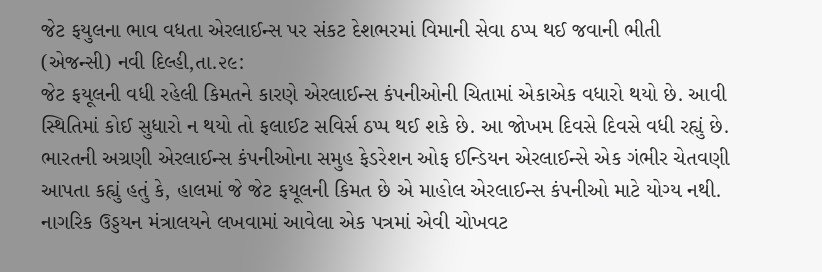જેટ ફયુલના ભાવ વધતા એરલાઈન્સ પર સંકટ દેશભરમાં વિમાની સેવા ઠપ્પ થઈ જવાની ભીતી
(એજન્સી) નવી દિલ્હી,તા.૨૯:
જેટ ફયૂલની વધી રહેલી કિમતને કારણે એરલાઈન્સ કંપનીઓની ચિતામાં એકાએક વધારો થયો છે. આવી સ્થિતિમાં કોઈ સુધારો ન થયો તો ફલાઈટ સવિર્સ ઠપ્પ થઈ શકે છે. આ જોખમ દિવસે દિવસે વધી રહ્યું છે. ભારતની અગ્રણી એરલાઈન્સ કંપનીઓના સમુહ ફેડરેશન ઓફ ઈન્ડિયન એરલાઈન્સે એક ગંભીર ચેતવણી આપતા કહ્યું હતું કે, હાલમાં જે જેટ ફયૂલની કિમત છે એ માહોલ એરલાઈન્સ કંપનીઓ માટે યોગ્ય નથી.
નાગરિક ઉડ્ડયન મંત્રાલયને લખવામાં આવેલા એક પત્રમાં એવી ચોખવટ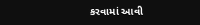કરવામાં આવી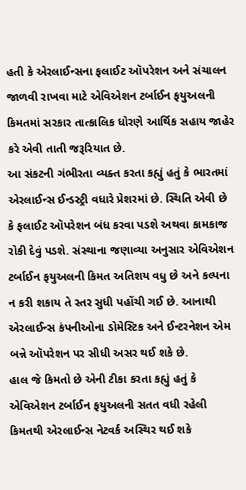હતી કે એરલાઈન્સના ફલાઈટ ઑપરેશન અને સંચાલન જાળવી રાખવા માટે એવિએશન ટર્બાઈન ફયુઅલની કિમતમાં સરકાર તાત્કાલિક ધોરણે આર્થિક સહાય જાહેર કરે એવી તાતી જરૂરિયાત છે.
આ સંકટની ગંભીરતા વ્યક્ત કરતા કહ્યું હતું કે ભારતમાં એરલાઈન્સ ઈન્ડસ્ટ્રી વધારે પ્રેશરમાં છે. સ્થિતિ એવી છે કે ફલાઈટ ઑપરેશન બંધ કરવા પડશે અથવા કામકાજ રોકી દેવું પડશે. સંસ્થાના જણાવ્યા અનુસાર એવિએશન ટર્બાઈન ફયુઅલની કિમત અતિશય વધુ છે અને કલ્પના ન કરી શકાય તે સ્તર સુધી પહોંચી ગઈ છે. આનાથી એરલાઈન્સ કંપનીઓના ડોમેસ્ટિક અને ઈન્ટરનેશન એમ બન્ને ઑપરેશન પર સીધી અસર થઈ શકે છે.
હાલ જે કિમતો છે એની ટીકા કરતા કહ્યું હતું કે એવિએશન ટર્બાઈન ફયુઅલની સતત વધી રહેલી કિમતથી એરલાઈન્સ નેટવર્ક અસ્થિર થઈ શકે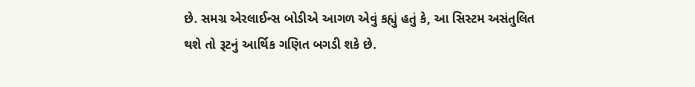છે. સમગ્ર એરલાઈન્સ બોડીએ આગળ એવું કહ્યું હતું કે, આ સિસ્ટમ અસંતુલિત થશે તો રૂટનું આર્થિક ગણિત બગડી શકે છે.